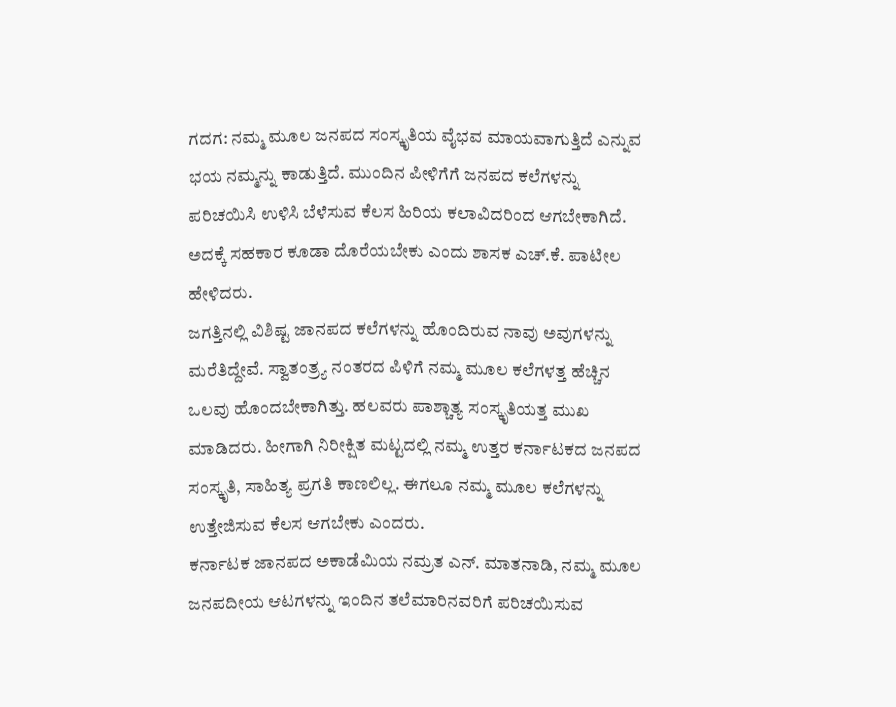ಗದಗ: ನಮ್ಮ ಮೂಲ ಜನಪದ ಸಂಸ್ಕೃತಿಯ ವೈಭವ ಮಾಯವಾಗುತ್ತಿದೆ ಎನ್ನುವ ಭಯ ನಮ್ಮನ್ನು ಕಾಡುತ್ತಿದೆ. ಮುಂದಿನ ಪೀಳಿಗೆಗೆ ಜನಪದ ಕಲೆಗಳನ್ನು ಪರಿಚಯಿಸಿ ಉಳಿಸಿ ಬೆಳೆಸುವ ಕೆಲಸ ಹಿರಿಯ ಕಲಾವಿದರಿಂದ ಆಗಬೇಕಾಗಿದೆ. ಅದಕ್ಕೆ ಸಹಕಾರ ಕೂಡಾ ದೊರೆಯಬೇಕು ಎಂದು ಶಾಸಕ ಎಚ್.ಕೆ. ಪಾಟೀಲ ಹೇಳಿದರು.
ಜಗತ್ತಿನಲ್ಲಿ ವಿಶಿಷ್ಟ ಜಾನಪದ ಕಲೆಗಳನ್ನು ಹೊಂದಿರುವ ನಾವು ಅವುಗಳನ್ನು ಮರೆತಿದ್ದೇವೆ. ಸ್ವಾತಂತ್ರ್ಯ ನಂತರದ ಪಿಳಿಗೆ ನಮ್ಮ ಮೂಲ ಕಲೆಗಳತ್ತ ಹೆಚ್ಚಿನ ಒಲವು ಹೊಂದಬೇಕಾಗಿತ್ತು. ಹಲವರು ಪಾಶ್ಚಾತ್ಯ ಸಂಸ್ಕೃತಿಯತ್ತ ಮುಖ ಮಾಡಿದರು. ಹೀಗಾಗಿ ನಿರೀಕ್ಷಿತ ಮಟ್ಟದಲ್ಲಿ ನಮ್ಮ ಉತ್ತರ ಕರ್ನಾಟಕದ ಜನಪದ ಸಂಸ್ಕೃತಿ, ಸಾಹಿತ್ಯ ಪ್ರಗತಿ ಕಾಣಲಿಲ್ಲ. ಈಗಲೂ ನಮ್ಮ ಮೂಲ ಕಲೆಗಳನ್ನು ಉತ್ತೇಜಿಸುವ ಕೆಲಸ ಆಗಬೇಕು ಎಂದರು.
ಕರ್ನಾಟಕ ಜಾನಪದ ಅಕಾಡೆಮಿಯ ನಮ್ರತ ಎನ್. ಮಾತನಾಡಿ, ನಮ್ಮ ಮೂಲ ಜನಪದೀಯ ಆಟಗಳನ್ನು ಇಂದಿನ ತಲೆಮಾರಿನವರಿಗೆ ಪರಿಚಯಿಸುವ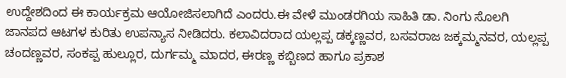ಉದ್ದೇಶದಿಂದ ಈ ಕಾರ್ಯಕ್ರಮ ಆಯೋಜಿಸಲಾಗಿದೆ ಎಂದರು.ಈ ವೇಳೆ ಮುಂಡರಗಿಯ ಸಾಹಿತಿ ಡಾ. ನಿಂಗು ಸೊಲಗಿ ಜಾನಪದ ಆಟಗಳ ಕುರಿತು ಉಪನ್ಯಾಸ ನೀಡಿದರು. ಕಲಾವಿದರಾದ ಯಲ್ಲಪ್ಪ ಡಕ್ಕಣ್ಣವರ, ಬಸವರಾಜ ಜಕ್ಕಮ್ಮನವರ, ಯಲ್ಲಪ್ಪ ಚಂದಣ್ಣವರ, ಸಂಕಪ್ಪ ಹುಲ್ಲೂರ, ದುರ್ಗಮ್ಮ ಮಾದರ, ಈರಣ್ಣ ಕಬ್ಬಿಣದ ಹಾಗೂ ಪ್ರಕಾಶ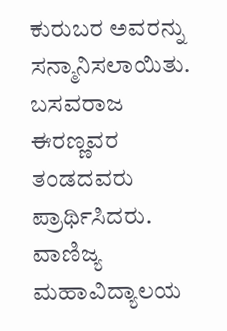ಕುರುಬರ ಅವರನ್ನು ಸನ್ಮಾನಿಸಲಾಯಿತು.
ಬಸವರಾಜ ಈರಣ್ಣವರ ತಂಡದವರು ಪ್ರಾರ್ಥಿಸಿದರು. ವಾಣಿಜ್ಯ ಮಹಾವಿದ್ಯಾಲಯ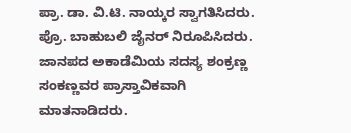ಪ್ರಾ. ಡಾ. ವಿ.ಟಿ. ನಾಯ್ಕರ ಸ್ವಾಗತಿಸಿದರು. ಪ್ರೊ. ಬಾಹುಬಲಿ ಜೈನರ್ ನಿರೂಪಿಸಿದರು. ಜಾನಪದ ಅಕಾಡೆಮಿಯ ಸದಸ್ಯ ಶಂಕ್ರಣ್ಣ ಸಂಕಣ್ಣವರ ಪ್ರಾಸ್ತಾವಿಕವಾಗಿ ಮಾತನಾಡಿದರು.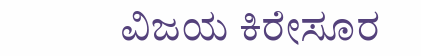ವಿಜಯ ಕಿರೇಸೂರ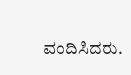ವಂದಿಸಿದರು.